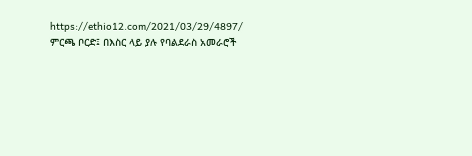https://ethio12.com/2021/03/29/4897/
ምርጫ ቦርድ፤ በእስር ላይ ያሉ የባልደራስ አመራሮች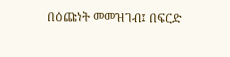በዕጩነት መመዝገብ፤ በፍርድ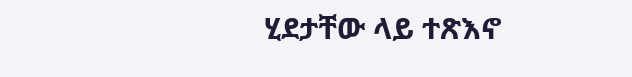ሂደታቸው ላይ ተጽእኖ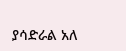ያሳድራል አለ